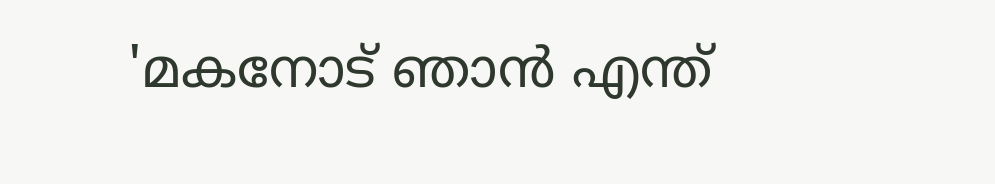'മകനോട് ഞാൻ എന്ത്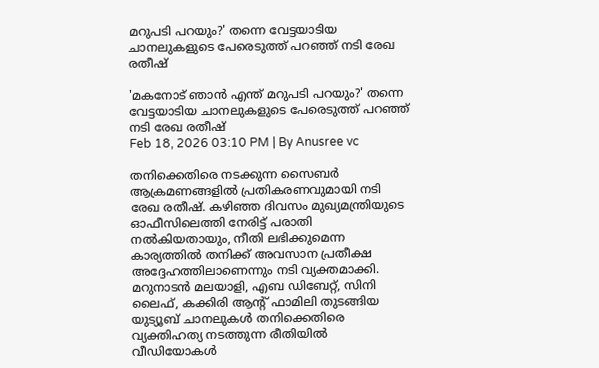മറുപടി പറയും?' തന്നെ വേട്ടയാടിയ ചാനലുകളുടെ പേരെടുത്ത് പറഞ്ഞ് നടി രേഖ രതീഷ്

'മകനോട് ഞാൻ എന്ത് മറുപടി പറയും?' തന്നെ വേട്ടയാടിയ ചാനലുകളുടെ പേരെടുത്ത് പറഞ്ഞ് നടി രേഖ രതീഷ്
Feb 18, 2026 03:10 PM | By Anusree vc

തനിക്കെതിരെ നടക്കുന്ന സൈബർ ആക്രമണങ്ങളിൽ പ്രതികരണവുമായി നടി രേഖ രതീഷ്. കഴിഞ്ഞ ദിവസം മുഖ്യമന്ത്രിയുടെ ഓഫീസിലെത്തി നേരിട്ട് പരാതി നൽകിയതായും, നീതി ലഭിക്കുമെന്ന കാര്യത്തിൽ തനിക്ക് അവസാന പ്രതീക്ഷ അദ്ദേഹത്തിലാണെന്നും നടി വ്യക്തമാക്കി. മറുനാടൻ മലയാളി, എബ ഡിബേറ്റ്, സിനി ലൈഫ്, കക്കിരി ആന്‍റ് ഫാമിലി തുടങ്ങിയ യുട്യൂബ് ചാനലുകൾ തനിക്കെതിരെ വ്യക്തിഹത്യ നടത്തുന്ന രീതിയിൽ വീഡിയോകൾ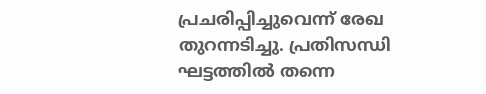പ്രചരിപ്പിച്ചുവെന്ന് രേഖ തുറന്നടിച്ചു. പ്രതിസന്ധി ഘട്ടത്തിൽ തന്നെ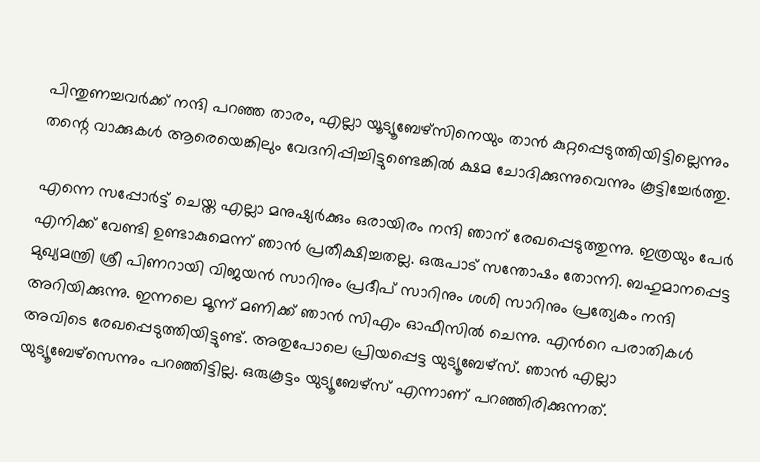പിന്തുണച്ചവർക്ക് നന്ദി പറഞ്ഞ താരം, എല്ലാ യൂട്യൂബേഴ്സിനെയും താൻ കുറ്റപ്പെടുത്തിയിട്ടില്ലെന്നും തന്റെ വാക്കുകൾ ആരെയെങ്കിലും വേദനിപ്പിച്ചിട്ടുണ്ടെങ്കിൽ ക്ഷമ ചോദിക്കുന്നുവെന്നും കൂട്ടിച്ചേർത്തു.

എന്നെ സപ്പോര്‍ട്ട് ചെയ്ത എല്ലാ മനുഷ്യര്‍ക്കും ഒരായിരം നന്ദി ഞാന് രേഖപ്പെടുത്തുന്നു. ഇത്രയും പേര്‍ എനിക്ക് വേണ്ടി ഉണ്ടാകുമെന്ന് ഞാന്‍ പ്രതീക്ഷിച്ചതല്ല. ഒരുപാട് സന്തോഷം തോന്നി. ബഹുമാനപ്പെട്ട മുഖ്യമന്ത്രി ശ്രീ പിണറായി വിജയന്‍ സാറിനും പ്രദീപ് സാറിനും ശശി സാറിനും പ്രത്യേകം നന്ദി അറിയിക്കുന്നു. ഇന്നലെ മൂന്ന് മണിക്ക് ഞാന്‍ സിഎം ഓഫീസില്‍ ചെന്നു. എന്‍റെ പരാതികള്‍ അവിടെ രേഖപ്പെടുത്തിയിട്ടുണ്ട്. അതുപോലെ പ്രിയപ്പെട്ട യുട്യൂബേഴ്സ്. ഞാന്‍ എല്ലാ യുട്യൂബേഴ്സെന്നും പറഞ്ഞിട്ടില്ല. ഒരുകൂട്ടം യുട്യൂബേഴ്സ് എന്നാണ് പറഞ്ഞിരിക്കുന്നത്.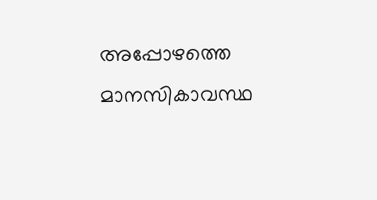അപ്പോഴത്തെ മാനസികാവസ്ഥ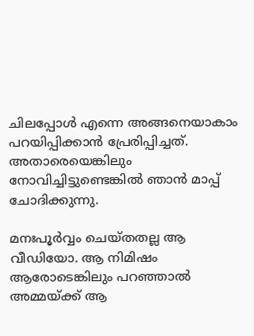ചിലപ്പോള്‍ എന്നെ അങ്ങനെയാകാം പറയിപ്പിക്കാന്‍ പ്രേരിപ്പിച്ചത്. അതാരെയെങ്കിലും നോവിച്ചിട്ടുണ്ടെങ്കില്‍ ഞാന്‍ മാപ്പ് ചോദിക്കുന്നു.

മനഃപൂര്‍വ്വം ചെയ്തതല്ല ആ വീഡിയോ. ആ നിമിഷം ആരോടെങ്കിലും പറഞ്ഞാല്‍ അമ്മയ്ക്ക് ആ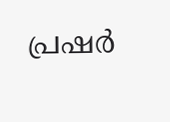പ്രഷര്‍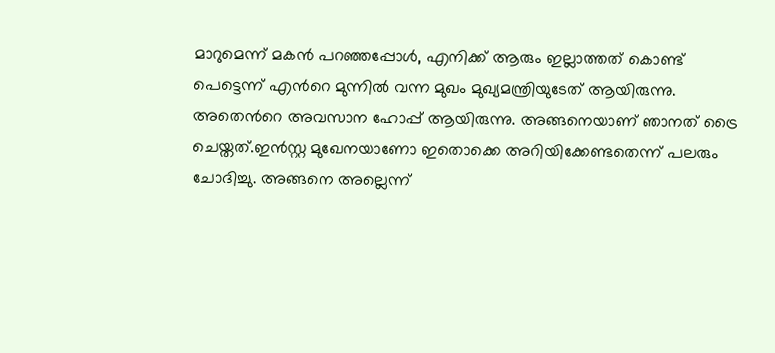മാറുമെന്ന് മകന്‍ പറഞ്ഞപ്പോള്‍, എനിക്ക് ആരും ഇല്ലാത്തത് കൊണ്ട് പെട്ടെന്ന് എന്‍റെ മുന്നില്‍ വന്ന മുഖം മുഖ്യമന്ത്രിയുടേത് ആയിരുന്നു. അതെന്‍റെ അവസാന ഹോപ്പ് ആയിരുന്നു. അങ്ങനെയാണ് ഞാനത് ട്രൈ ചെയ്തത്.ഇന്‍സ്റ്റ മുഖേനയാണോ ഇതൊക്കെ അറിയിക്കേണ്ടതെന്ന് പലരും ചോദിച്ചു. അങ്ങനെ അല്ലെന്ന്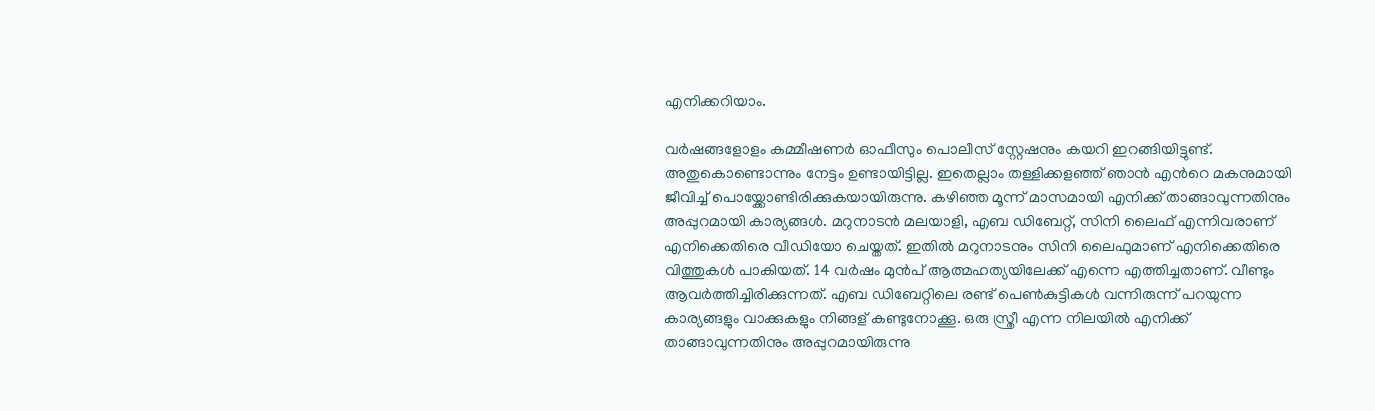എനിക്കറിയാം.

വര്‍ഷങ്ങളോളം കമ്മീഷണര്‍ ഓഫീസും പൊലീസ് സ്റ്റേഷനും കയറി ഇറങ്ങിയിട്ടുണ്ട്. അതുകൊണ്ടൊന്നും നേട്ടം ഉണ്ടായിട്ടില്ല. ഇതെല്ലാം തള്ളിക്കളഞ്ഞ് ഞാന്‍ എന്‍റെ മകനുമായി ജീവിച്ച് പൊയ്ക്കോണ്ടിരിക്കുകയായിരുന്നു. കഴിഞ്ഞ മൂന്ന് മാസമായി എനിക്ക് താങ്ങാവുന്നതിനും അപ്പുറമായി കാര്യങ്ങള്‍. മറുനാടന്‍ മലയാളി, എബ ഡിബേറ്റ്, സിനി ലൈഫ് എന്നിവരാണ് എനിക്കെതിരെ വീഡിയോ ചെയ്തത്. ഇതില്‍ മറുനാടനും സിനി ലൈഫുമാണ് എനിക്കെതിരെ വിത്തുകള്‍ പാകിയത്. 14 വര്‍ഷം മുന്‍പ് ആത്മഹത്യയിലേക്ക് എന്നെ എത്തിച്ചതാണ്. വീണ്ടും ആവര്‍ത്തിച്ചിരിക്കുന്നത്. എബ ഡിബേറ്റിലെ രണ്ട് പെണ്‍കുട്ടികള്‍ വന്നിരുന്ന് പറയുന്ന കാര്യങ്ങളും വാക്കുകളും നിങ്ങള് കണ്ടുനോക്കൂ. ഒരു സ്ത്രീ എന്ന നിലയില്‍ എനിക്ക് താങ്ങാവുന്നതിനും അപ്പുറമായിരുന്നു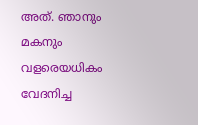അത്. ഞാനും മകനും വളരെയധികം വേദനിച്ച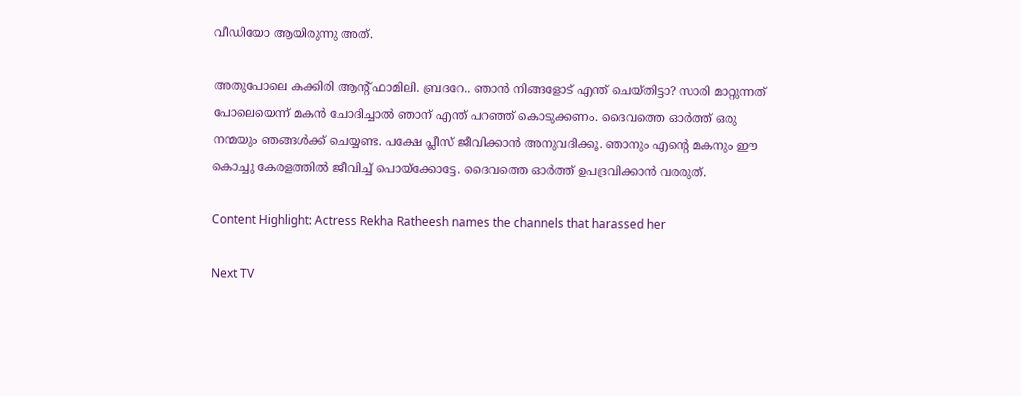വീഡിയോ ആയിരുന്നു അത്.

അതുപോലെ കക്കിരി ആന്‍റ് ഫാമിലി. ബ്രദറേ.. ഞാന്‍ നിങ്ങളോട് എന്ത് ചെയ്തിട്ടാ? സാരി മാറ്റുന്നത് പോലെയെന്ന് മകന്‍ ചോദിച്ചാല്‍ ഞാന് എന്ത് പറഞ്ഞ് കൊടുക്കണം. ദൈവത്തെ ഓർത്ത് ഒരു നന്മയും ഞങ്ങൾക്ക് ചെയ്യണ്ട. പക്ഷേ പ്ലീസ് ജീവിക്കാന്‍ അനുവദിക്കൂ. ഞാനും എന്‍റെ മകനും ഈ കൊച്ചു കേരളത്തില്‍ ജീവിച്ച് പൊയ്ക്കോട്ടേ. ദൈവത്തെ ഓര്‍ത്ത് ഉപദ്രവിക്കാന്‍ വരരുത്.

Content Highlight: Actress Rekha Ratheesh names the channels that harassed her

Next TV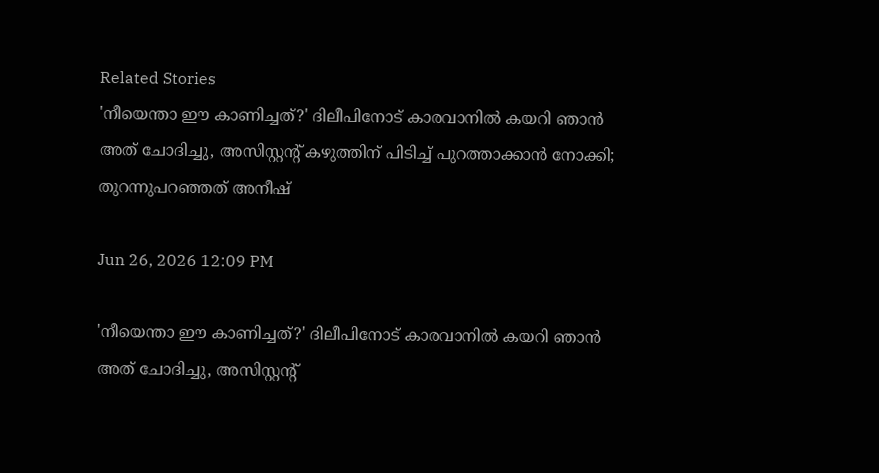Related Stories
'നീയെന്താ ഈ കാണിച്ചത്?' ദിലീപിനോട് കാരവാനിൽ കയറി ഞാൻ അത് ചോദിച്ചു, അസിസ്റ്റന്റ് കഴുത്തിന് പിടിച്ച് പുറത്താക്കാൻ നോക്കി; തുറന്നുപറഞ്ഞത് അനീഷ്

Jun 26, 2026 12:09 PM

'നീയെന്താ ഈ കാണിച്ചത്?' ദിലീപിനോട് കാരവാനിൽ കയറി ഞാൻ അത് ചോദിച്ചു, അസിസ്റ്റന്റ്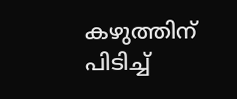കഴുത്തിന് പിടിച്ച്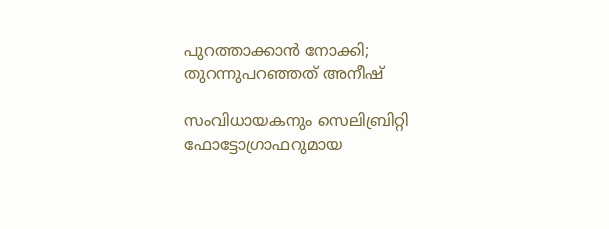പുറത്താക്കാൻ നോക്കി; തുറന്നുപറഞ്ഞത് അനീഷ്

സംവിധായകനും സെലിബ്രിറ്റി ഫോട്ടോഗ്രാഫറുമായ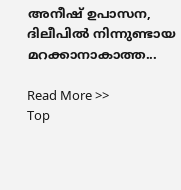അനീഷ് ഉപാസന, ദിലീപിൽ നിന്നുണ്ടായ മറക്കാനാകാത്ത...

Read More >>
Top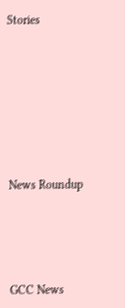Stories










News Roundup






GCC News